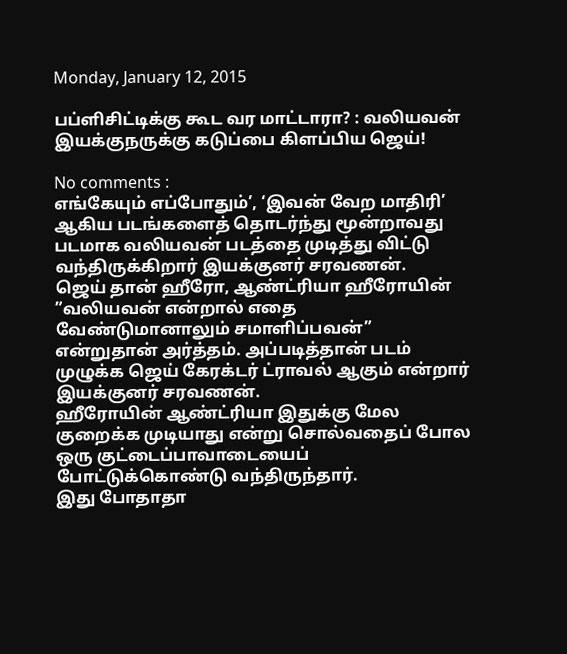Monday, January 12, 2015

பப்ளிசிட்டிக்கு கூட வர மாட்டாரா? : வலியவன் இயக்குநருக்கு கடுப்பை கிளப்பிய ஜெய்!

No comments :
எங்கேயும் எப்போதும்’, ‘இவன் வேற மாதிரி’ ஆகிய படங்களைத் தொடர்ந்து மூன்றாவது படமாக வலியவன் படத்தை முடித்து விட்டு வந்திருக்கிறார் இயக்குனர் சரவணன்.
ஜெய் தான் ஹீரோ, ஆண்ட்ரியா ஹீரோயின் ”வலியவன் என்றால் எதை வேண்டுமானாலும் சமாளிப்பவன்” என்றுதான் அர்த்தம். அப்படித்தான் படம் முழுக்க ஜெய் கேரக்டர் ட்ராவல் ஆகும் என்றார் இயக்குனர் சரவணன்.
ஹீரோயின் ஆண்ட்ரியா இதுக்கு மேல குறைக்க முடியாது என்று சொல்வதைப் போல ஒரு குட்டைப்பாவாடையைப் போட்டுக்கொண்டு வந்திருந்தார்.
இது போதாதா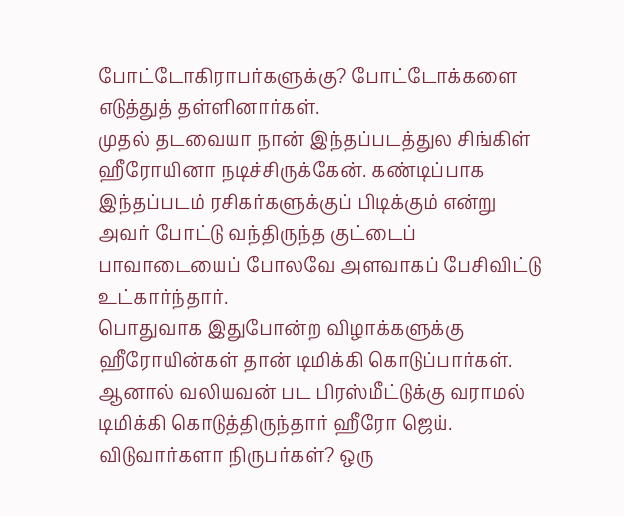போட்டோகிராபர்களுக்கு? போட்டோக்களை எடுத்துத் தள்ளினார்கள்.
முதல் தடவையா நான் இந்தப்படத்துல சிங்கிள் ஹீரோயினா நடிச்சிருக்கேன். கண்டிப்பாக இந்தப்படம் ரசிகர்களுக்குப் பிடிக்கும் என்று அவர் போட்டு வந்திருந்த குட்டைப் பாவாடையைப் போலவே அளவாகப் பேசிவிட்டு உட்கார்ந்தார்.
பொதுவாக இதுபோன்ற விழாக்களுக்கு ஹீரோயின்கள் தான் டிமிக்கி கொடுப்பார்கள். ஆனால் வலியவன் பட பிரஸ்மீட்டுக்கு வராமல் டிமிக்கி கொடுத்திருந்தார் ஹீரோ ஜெய்.
விடுவார்களா நிருபர்கள்? ஒரு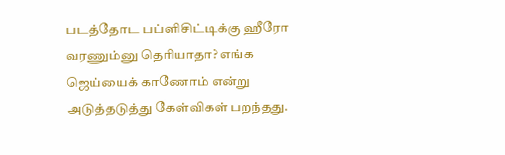படத்தோட பப்ளிசிட்டிக்கு ஹீரோ வரணும்னு தெரியாதா? எங்க ஜெய்யைக் காணோம் என்று அடுத்தடுத்து கேள்விகள் பறந்தது.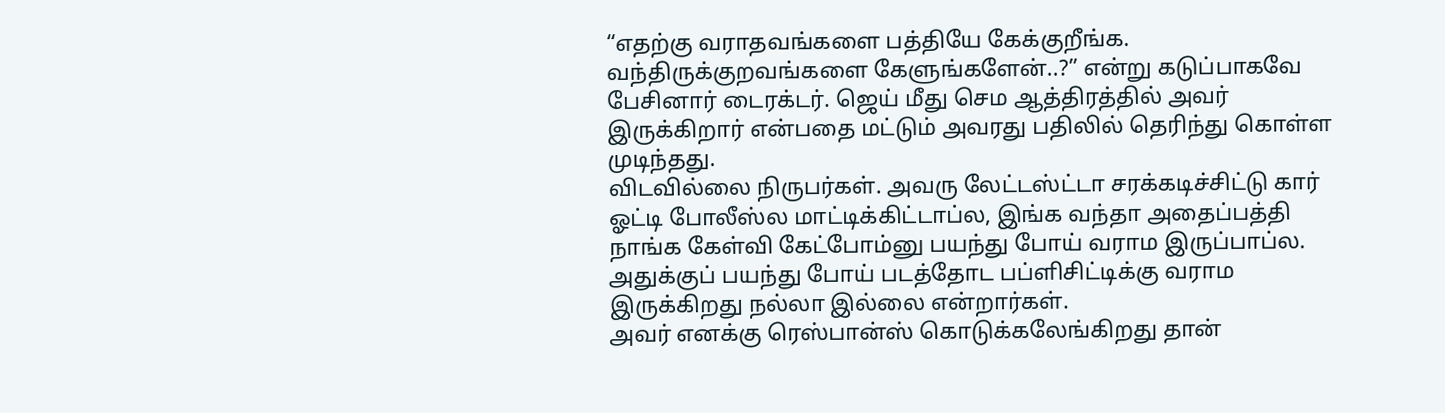“எதற்கு வராதவங்களை பத்தியே கேக்குறீங்க. வந்திருக்குறவங்களை கேளுங்களேன்..?” என்று கடுப்பாகவே பேசினார் டைரக்டர். ஜெய் மீது செம ஆத்திரத்தில் அவர் இருக்கிறார் என்பதை மட்டும் அவரது பதிலில் தெரிந்து கொள்ள முடிந்தது.
விடவில்லை நிருபர்கள். அவரு லேட்டஸ்ட்டா சரக்கடிச்சிட்டு கார் ஓட்டி போலீஸ்ல மாட்டிக்கிட்டாப்ல, இங்க வந்தா அதைப்பத்தி நாங்க கேள்வி கேட்போம்னு பயந்து போய் வராம இருப்பாப்ல. அதுக்குப் பயந்து போய் படத்தோட பப்ளிசிட்டிக்கு வராம இருக்கிறது நல்லா இல்லை என்றார்கள்.
அவர் எனக்கு ரெஸ்பான்ஸ் கொடுக்கலேங்கிறது தான்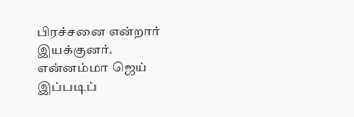பிரச்சனை என்றார் இயக்குனர்.
என்னம்மா ஜெய் இப்படிப்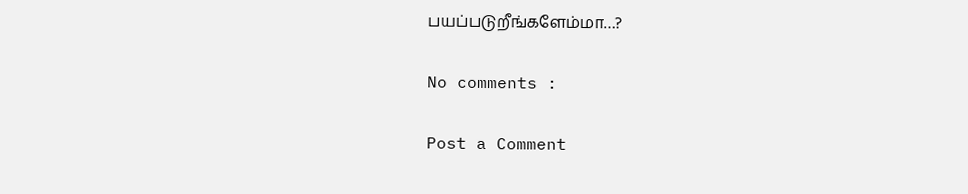பயப்படுறீங்களேம்மா…?

No comments :

Post a Comment